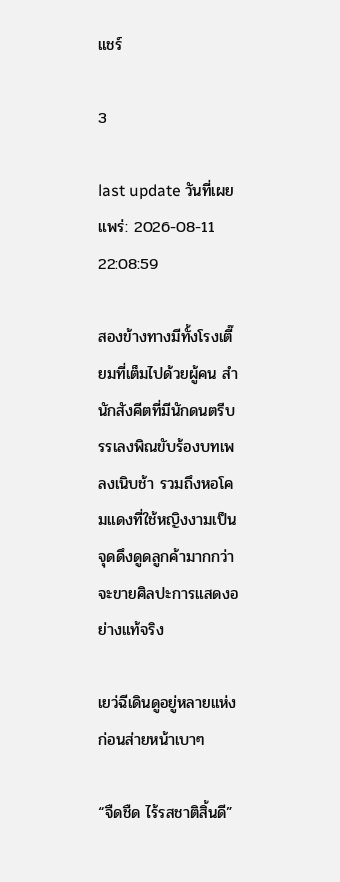แชร์

3

last update วันที่เผยแพร่: 2026-08-11 22:08:59

สองข้างทางมีทั้งโรงเตี๊ยมที่เต็มไปด้วยผู้คน สำนักสังคีตที่มีนักดนตรีบรรเลงพิณขับร้องบทเพลงเนิบช้า รวมถึงหอโคมแดงที่ใช้หญิงงามเป็นจุดดึงดูดลูกค้ามากกว่าจะขายศิลปะการแสดงอย่างแท้จริง

เยว่ฉีเดินดูอยู่หลายแห่ง ก่อนส่ายหน้าเบาๆ

“จืดชืด ไร้รสชาติสิ้นดี”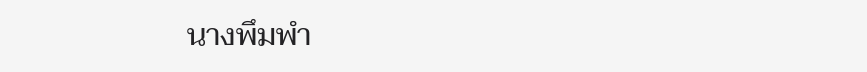นางพึมพำ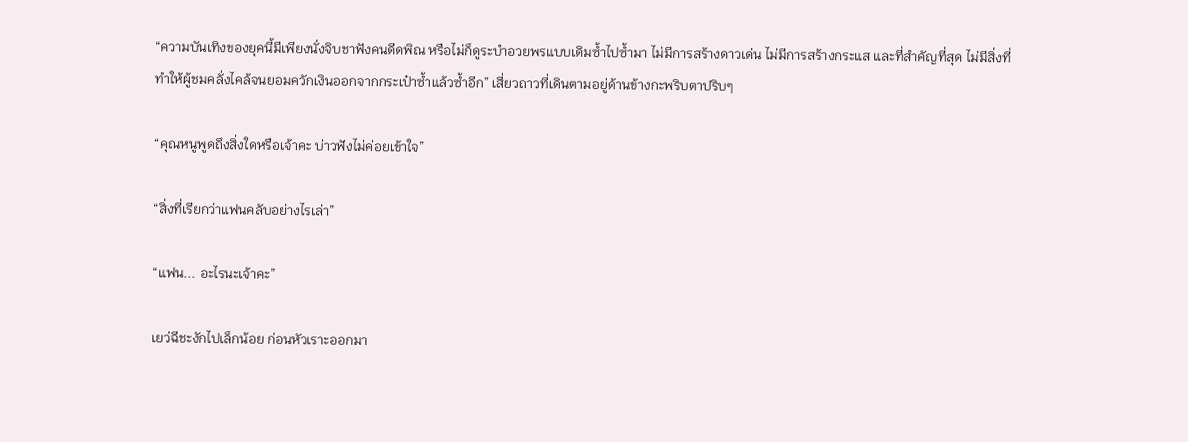“ความบันเทิงของยุคนี้มีเพียงนั่งจิบชาฟังคนดีดพิณ หรือไม่ก็ดูระบำอวยพรแบบเดิมซ้ำไปซ้ำมา ไม่มีการสร้างดาวเด่น ไม่มีการสร้างกระแส และที่สำคัญที่สุด ไม่มีสิ่งที่ทำให้ผู้ชมคลั่งไคล้จนยอมควักเงินออกจากกระเป๋าซ้ำแล้วซ้ำอีก” เสี่ยวถาวที่เดินตามอยู่ด้านข้างกะพริบตาปริบๆ

“คุณหนูพูดถึงสิ่งใดหรือเจ้าคะ บ่าวฟังไม่ค่อยเข้าใจ”

“สิ่งที่เรียกว่าแฟนคลับอย่างไรเล่า”

“แฟน... อะไรนะเจ้าคะ”

เยว่ฉีชะงักไปเล็กน้อย ก่อนหัวเราะออกมา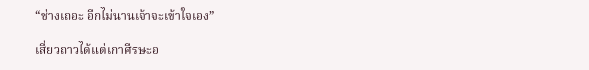“ช่างเถอะ อีกไม่นานเจ้าจะเข้าใจเอง”

เสี่ยวถาวได้แต่เกาศีรษะอ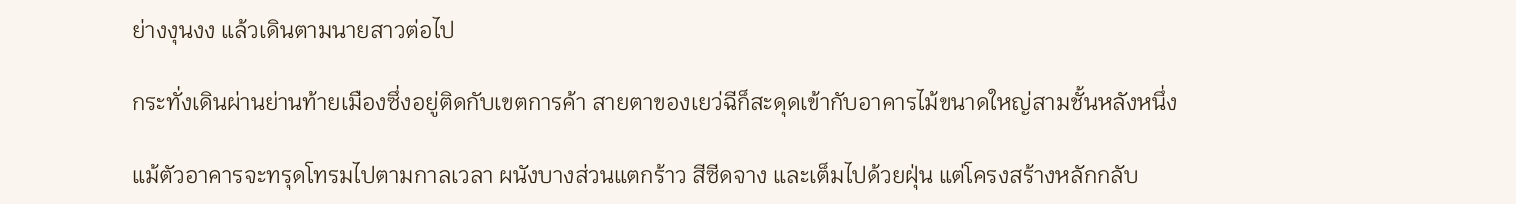ย่างงุนงง แล้วเดินตามนายสาวต่อไป

กระทั่งเดินผ่านย่านท้ายเมืองซึ่งอยู่ติดกับเขตการค้า สายตาของเยว่ฉีก็สะดุดเข้ากับอาคารไม้ขนาดใหญ่สามชั้นหลังหนึ่ง

แม้ตัวอาคารจะทรุดโทรมไปตามกาลเวลา ผนังบางส่วนแตกร้าว สีซีดจาง และเต็มไปด้วยฝุ่น แต่โครงสร้างหลักกลับ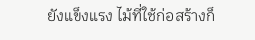ยังแข็งแรง ไม้ที่ใช้ก่อสร้างก็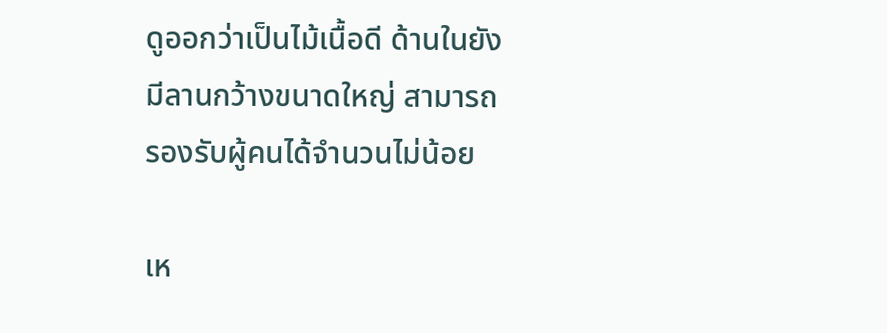ดูออกว่าเป็นไม้เนื้อดี ด้านในยังมีลานกว้างขนาดใหญ่ สามารถรองรับผู้คนได้จำนวนไม่น้อย

เห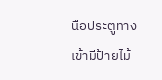นือประตูทางเข้ามีป้ายไม้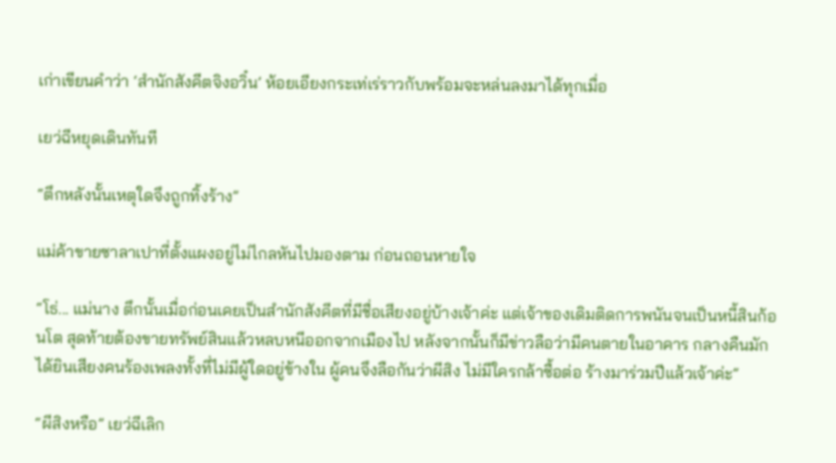เก่าเขียนคำว่า ‘สำนักสังคีตจิงอวิ๋น’ ห้อยเอียงกระเท่เร่ราวกับพร้อมจะหล่นลงมาได้ทุกเมื่อ

เยว่ฉีหยุดเดินทันที

“ตึกหลังนั้นเหตุใดจึงถูกทิ้งร้าง”

แม่ค้าขายซาลาเปาที่ตั้งแผงอยู่ไม่ไกลหันไปมองตาม ก่อนถอนหายใจ

“โธ่... แม่นาง ตึกนั้นเมื่อก่อนเคยเป็นสำนักสังคีตที่มีชื่อเสียงอยู่บ้างเจ้าค่ะ แต่เจ้าของเดิมติดการพนันจนเป็นหนี้สินก้อนโต สุดท้ายต้องขายทรัพย์สินแล้วหลบหนีออกจากเมืองไป หลังจากนั้นก็มีข่าวลือว่ามีคนตายในอาคาร กลางคืนมักได้ยินเสียงคนร้องเพลงทั้งที่ไม่มีผู้ใดอยู่ข้างใน ผู้คนจึงลือกันว่าผีสิง ไม่มีใครกล้าซื้อต่อ ร้างมาร่วมปีแล้วเจ้าค่ะ”

“ผีสิงหรือ” เยว่ฉีเลิก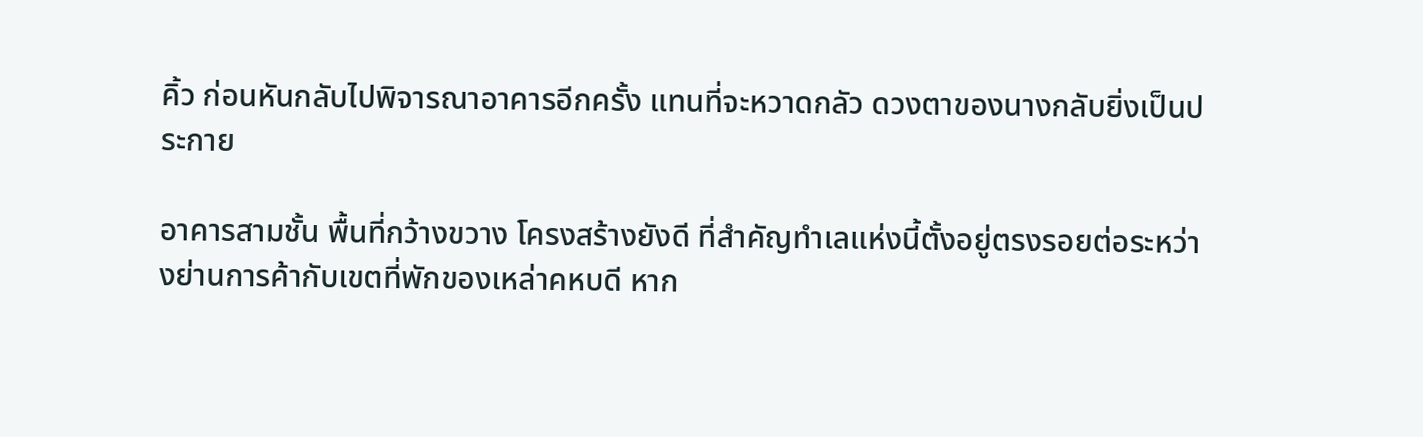คิ้ว ก่อนหันกลับไปพิจารณาอาคารอีกครั้ง แทนที่จะหวาดกลัว ดวงตาของนางกลับยิ่งเป็นประกาย

อาคารสามชั้น พื้นที่กว้างขวาง โครงสร้างยังดี ที่สำคัญทำเลแห่งนี้ตั้งอยู่ตรงรอยต่อระหว่างย่านการค้ากับเขตที่พักของเหล่าคหบดี หาก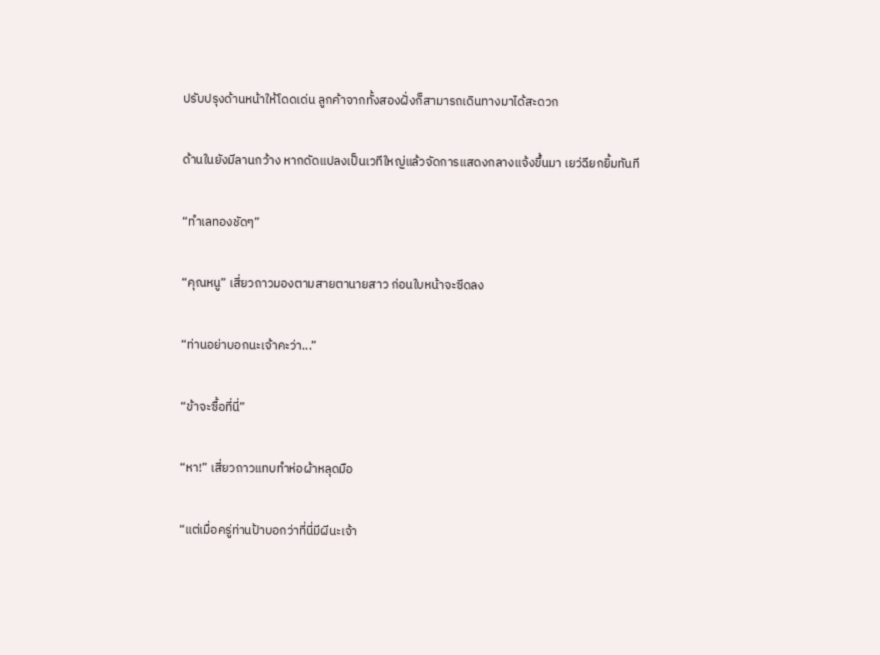ปรับปรุงด้านหน้าให้โดดเด่น ลูกค้าจากทั้งสองฝั่งก็สามารถเดินทางมาได้สะดวก

ด้านในยังมีลานกว้าง หากดัดแปลงเป็นเวทีใหญ่แล้วจัดการแสดงกลางแจ้งขึ้นมา เยว่ฉียกยิ้มทันที

“ทำเลทองชัดๆ”

“คุณหนู” เสี่ยวถาวมองตามสายตานายสาว ก่อนใบหน้าจะซีดลง

“ท่านอย่าบอกนะเจ้าคะว่า...”

“ข้าจะซื้อที่นี่”

“หา!” เสี่ยวถาวแทบทำห่อผ้าหลุดมือ

“แต่เมื่อครู่ท่านป้าบอกว่าที่นี่มีผีนะเจ้า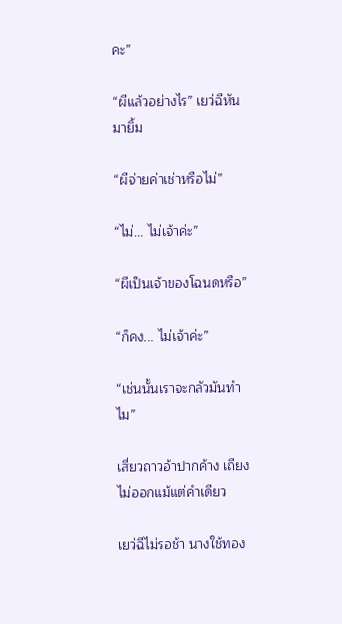คะ”

“ผีแล้วอย่างไร” เยว่ฉีหันมายิ้ม

“ผีจ่ายค่าเช่าหรือไม่”

“ไม่... ไม่เจ้าค่ะ”

“ผีเป็นเจ้าของโฉนดหรือ”

“ก็คง... ไม่เจ้าค่ะ”

“เช่นนั้นเราจะกลัวมันทำไม”

เสี่ยวถาวอ้าปากค้าง เถียงไม่ออกแม้แต่คำเดียว

เยว่ฉีไม่รอช้า นางใช้ทอง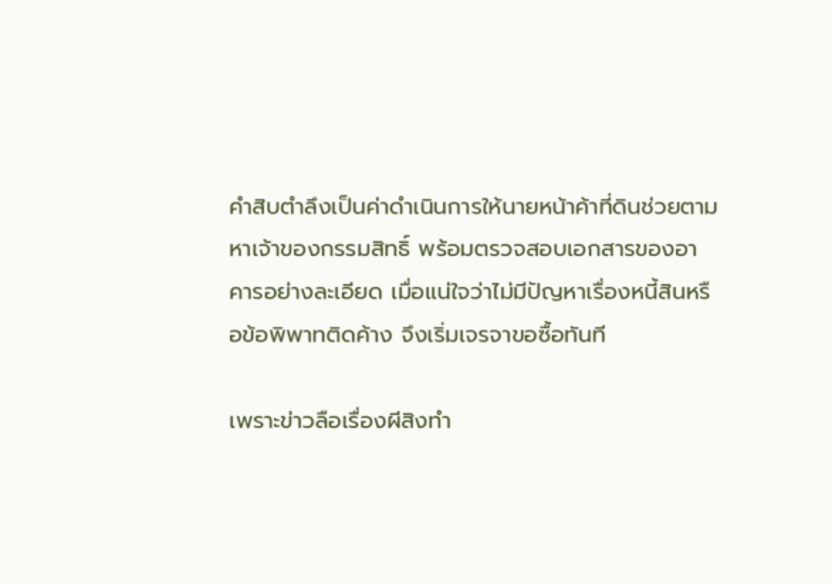คำสิบตำลึงเป็นค่าดำเนินการให้นายหน้าค้าที่ดินช่วยตามหาเจ้าของกรรมสิทธิ์ พร้อมตรวจสอบเอกสารของอาคารอย่างละเอียด เมื่อแน่ใจว่าไม่มีปัญหาเรื่องหนี้สินหรือข้อพิพาทติดค้าง จึงเริ่มเจรจาขอซื้อทันที

เพราะข่าวลือเรื่องผีสิงทำ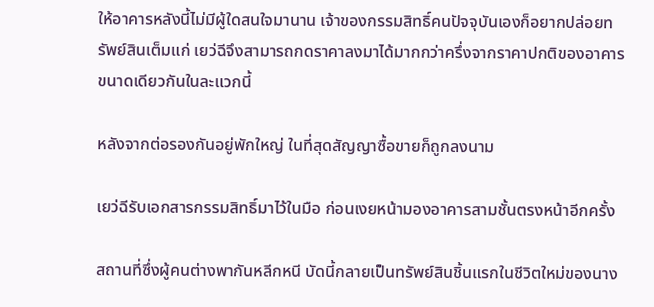ให้อาคารหลังนี้ไม่มีผู้ใดสนใจมานาน เจ้าของกรรมสิทธิ์คนปัจจุบันเองก็อยากปล่อยทรัพย์สินเต็มแก่ เยว่ฉีจึงสามารถกดราคาลงมาได้มากกว่าครึ่งจากราคาปกติของอาคารขนาดเดียวกันในละแวกนี้

หลังจากต่อรองกันอยู่พักใหญ่ ในที่สุดสัญญาซื้อขายก็ถูกลงนาม

เยว่ฉีรับเอกสารกรรมสิทธิ์มาไว้ในมือ ก่อนเงยหน้ามองอาคารสามชั้นตรงหน้าอีกครั้ง

สถานที่ซึ่งผู้คนต่างพากันหลีกหนี บัดนี้กลายเป็นทรัพย์สินชิ้นแรกในชีวิตใหม่ของนาง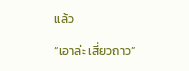แล้ว

“เอาล่ะ เสี่ยวถาว”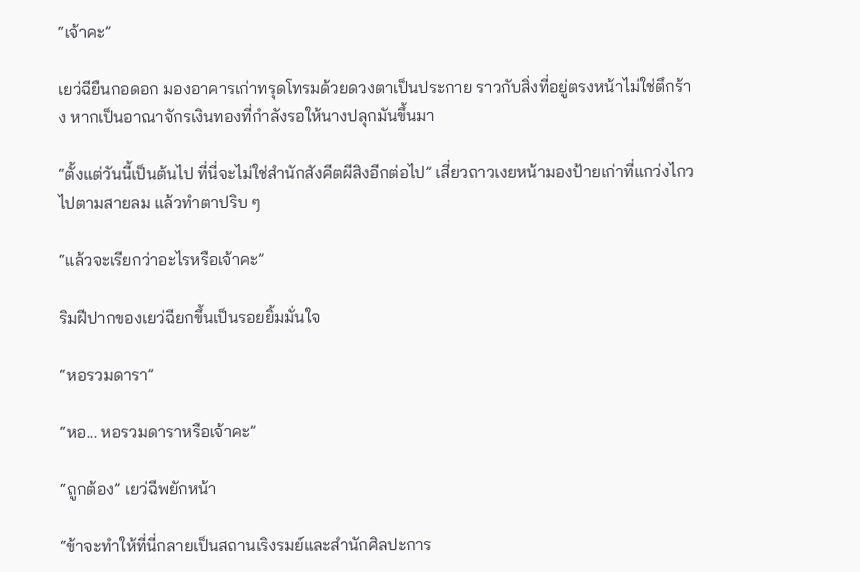“เจ้าคะ”

เยว่ฉียืนกอดอก มองอาคารเก่าทรุดโทรมด้วยดวงตาเป็นประกาย ราวกับสิ่งที่อยู่ตรงหน้าไม่ใช่ตึกร้าง หากเป็นอาณาจักรเงินทองที่กำลังรอให้นางปลุกมันขึ้นมา

“ตั้งแต่วันนี้เป็นต้นไป ที่นี่จะไม่ใช่สำนักสังคีตผีสิงอีกต่อไป” เสี่ยวถาวเงยหน้ามองป้ายเก่าที่แกว่งไกวไปตามสายลม แล้วทำตาปริบ ๆ

“แล้วจะเรียกว่าอะไรหรือเจ้าคะ”

ริมฝีปากของเยว่ฉียกขึ้นเป็นรอยยิ้มมั่นใจ

“หอรวมดารา”

“หอ... หอรวมดาราหรือเจ้าคะ”

“ถูกต้อง” เยว่ฉีพยักหน้า

“ข้าจะทำให้ที่นี่กลายเป็นสถานเริงรมย์และสำนักศิลปะการ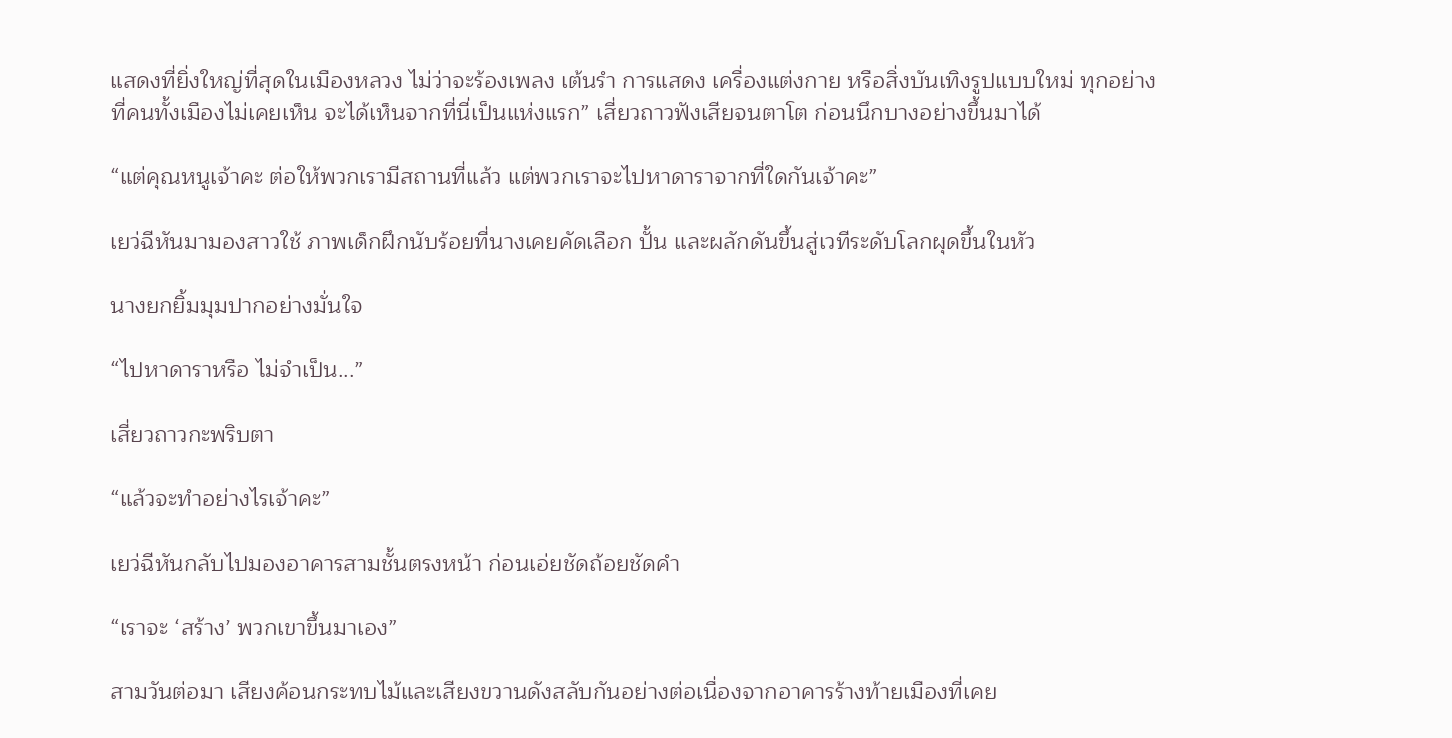แสดงที่ยิ่งใหญ่ที่สุดในเมืองหลวง ไม่ว่าจะร้องเพลง เต้นรำ การแสดง เครื่องแต่งกาย หรือสิ่งบันเทิงรูปแบบใหม่ ทุกอย่างที่คนทั้งเมืองไม่เคยเห็น จะได้เห็นจากที่นี่เป็นแห่งแรก” เสี่ยวถาวฟังเสียจนตาโต ก่อนนึกบางอย่างขึ้นมาได้

“แต่คุณหนูเจ้าคะ ต่อให้พวกเรามีสถานที่แล้ว แต่พวกเราจะไปหาดาราจากที่ใดกันเจ้าคะ”

เยว่ฉีหันมามองสาวใช้ ภาพเด็กฝึกนับร้อยที่นางเคยคัดเลือก ปั้น และผลักดันขึ้นสู่เวทีระดับโลกผุดขึ้นในหัว

นางยกยิ้มมุมปากอย่างมั่นใจ

“ไปหาดาราหรือ ไม่จำเป็น...”

เสี่ยวถาวกะพริบตา

“แล้วจะทำอย่างไรเจ้าคะ”

เยว่ฉีหันกลับไปมองอาคารสามชั้นตรงหน้า ก่อนเอ่ยชัดถ้อยชัดคำ

“เราจะ ‘สร้าง’ พวกเขาขึ้นมาเอง”

สามวันต่อมา เสียงค้อนกระทบไม้และเสียงขวานดังสลับกันอย่างต่อเนื่องจากอาคารร้างท้ายเมืองที่เคย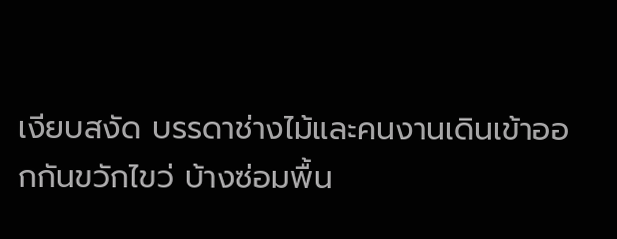เงียบสงัด บรรดาช่างไม้และคนงานเดินเข้าออกกันขวักไขว่ บ้างซ่อมพื้น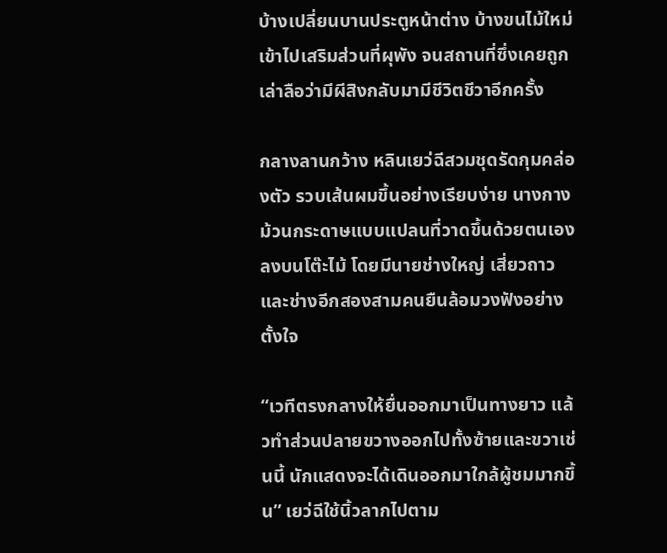บ้างเปลี่ยนบานประตูหน้าต่าง บ้างขนไม้ใหม่เข้าไปเสริมส่วนที่ผุพัง จนสถานที่ซึ่งเคยถูกเล่าลือว่ามีผีสิงกลับมามีชีวิตชีวาอีกครั้ง

กลางลานกว้าง หลินเยว่ฉีสวมชุดรัดกุมคล่องตัว รวบเส้นผมขึ้นอย่างเรียบง่าย นางกางม้วนกระดาษแบบแปลนที่วาดขึ้นด้วยตนเองลงบนโต๊ะไม้ โดยมีนายช่างใหญ่ เสี่ยวถาว และช่างอีกสองสามคนยืนล้อมวงฟังอย่างตั้งใจ

“เวทีตรงกลางให้ยื่นออกมาเป็นทางยาว แล้วทำส่วนปลายขวางออกไปทั้งซ้ายและขวาเช่นนี้ นักแสดงจะได้เดินออกมาใกล้ผู้ชมมากขึ้น” เยว่ฉีใช้นิ้วลากไปตาม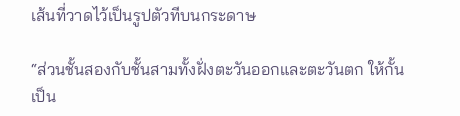เส้นที่วาดไว้เป็นรูปตัวทีบนกระดาษ

“ส่วนชั้นสองกับชั้นสามทั้งฝั่งตะวันออกและตะวันตก ให้กั้นเป็น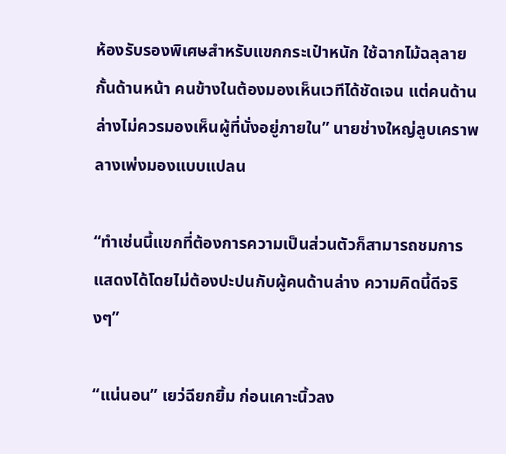ห้องรับรองพิเศษสำหรับแขกกระเป๋าหนัก ใช้ฉากไม้ฉลุลายกั้นด้านหน้า คนข้างในต้องมองเห็นเวทีได้ชัดเจน แต่คนด้านล่างไม่ควรมองเห็นผู้ที่นั่งอยู่ภายใน” นายช่างใหญ่ลูบเคราพลางเพ่งมองแบบแปลน

“ทำเช่นนี้แขกที่ต้องการความเป็นส่วนตัวก็สามารถชมการแสดงได้โดยไม่ต้องปะปนกับผู้คนด้านล่าง ความคิดนี้ดีจริงๆ”

“แน่นอน” เยว่ฉียกยิ้ม ก่อนเคาะนิ้วลง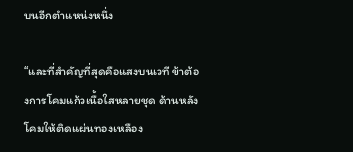บนอีกตำแหน่งหนึ่ง

“และที่สำคัญที่สุดคือแสงบนเวที ข้าต้องการโคมแก้วเนื้อใสหลายชุด ด้านหลังโคมให้ติดแผ่นทองเหลือง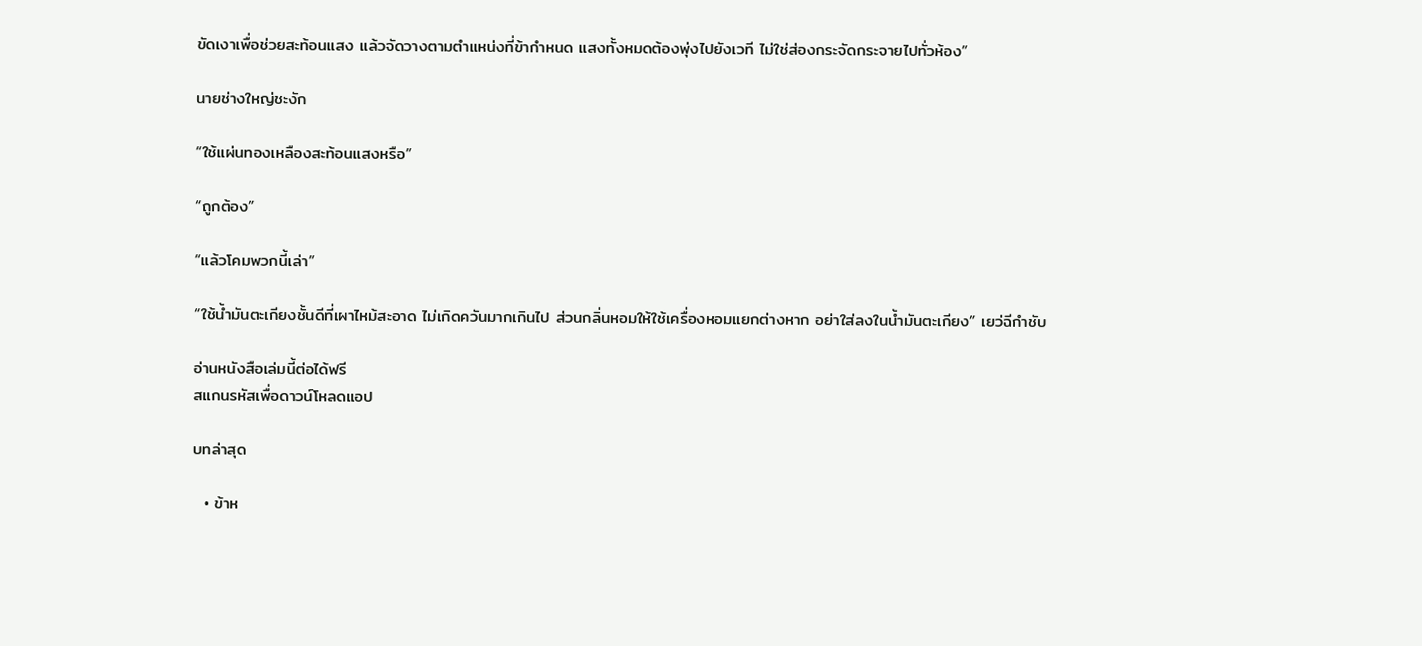ขัดเงาเพื่อช่วยสะท้อนแสง แล้วจัดวางตามตำแหน่งที่ข้ากำหนด แสงทั้งหมดต้องพุ่งไปยังเวที ไม่ใช่ส่องกระจัดกระจายไปทั่วห้อง”

นายช่างใหญ่ชะงัก

“ใช้แผ่นทองเหลืองสะท้อนแสงหรือ”

“ถูกต้อง”

“แล้วโคมพวกนี้เล่า”

“ใช้น้ำมันตะเกียงชั้นดีที่เผาไหม้สะอาด ไม่เกิดควันมากเกินไป ส่วนกลิ่นหอมให้ใช้เครื่องหอมแยกต่างหาก อย่าใส่ลงในน้ำมันตะเกียง” เยว่ฉีกำชับ

อ่านหนังสือเล่มนี้ต่อได้ฟรี
สแกนรหัสเพื่อดาวน์โหลดแอป

บทล่าสุด

  • ข้าห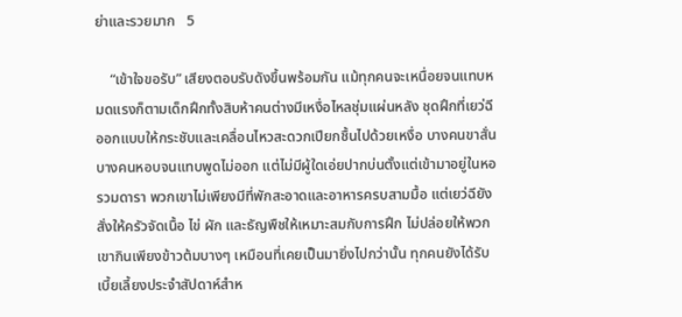ย่าและรวยมาก   5

    “เข้าใจขอรับ” เสียงตอบรับดังขึ้นพร้อมกัน แม้ทุกคนจะเหนื่อยจนแทบหมดแรงก็ตามเด็กฝึกทั้งสิบห้าคนต่างมีเหงื่อไหลชุ่มแผ่นหลัง ชุดฝึกที่เยว่ฉีออกแบบให้กระชับและเคลื่อนไหวสะดวกเปียกชื้นไปด้วยเหงื่อ บางคนขาสั่น บางคนหอบจนแทบพูดไม่ออก แต่ไม่มีผู้ใดเอ่ยปากบ่นตั้งแต่เข้ามาอยู่ในหอรวมดารา พวกเขาไม่เพียงมีที่พักสะอาดและอาหารครบสามมื้อ แต่เยว่ฉียังสั่งให้ครัวจัดเนื้อ ไข่ ผัก และธัญพืชให้เหมาะสมกับการฝึก ไม่ปล่อยให้พวกเขากินเพียงข้าวต้มบางๆ เหมือนที่เคยเป็นมายิ่งไปกว่านั้น ทุกคนยังได้รับเบี้ยเลี้ยงประจำสัปดาห์สำห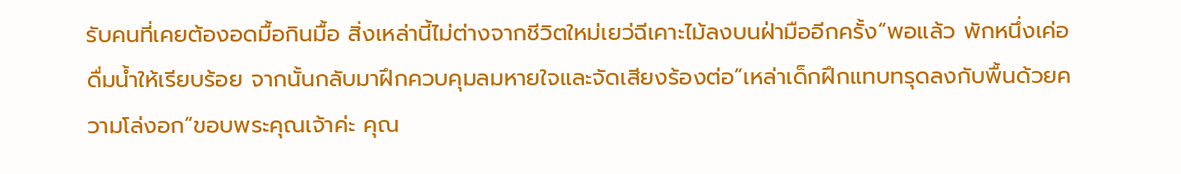รับคนที่เคยต้องอดมื้อกินมื้อ สิ่งเหล่านี้ไม่ต่างจากชีวิตใหม่เยว่ฉีเคาะไม้ลงบนฝ่ามืออีกครั้ง“พอแล้ว พักหนึ่งเค่อ ดื่มน้ำให้เรียบร้อย จากนั้นกลับมาฝึกควบคุมลมหายใจและจัดเสียงร้องต่อ”เหล่าเด็กฝึกแทบทรุดลงกับพื้นด้วยความโล่งอก“ขอบพระคุณเจ้าค่ะ คุณ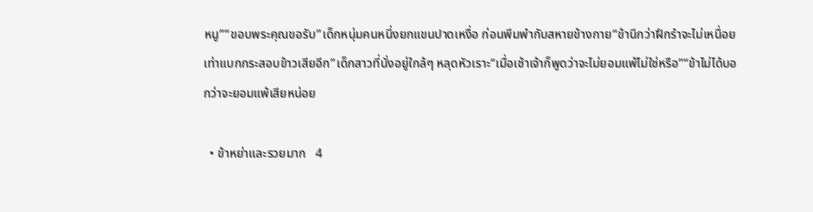หนู”“ขอบพระคุณขอรับ”เด็กหนุ่มคนหนึ่งยกแขนปาดเหงื่อ ก่อนพึมพำกับสหายข้างกาย“ข้านึกว่าฝึกรำจะไม่เหนื่อยเท่าแบกกระสอบข้าวเสียอีก”เด็กสาวที่นั่งอยู่ใกล้ๆ หลุดหัวเราะ“เมื่อเช้าเจ้าก็พูดว่าจะไม่ยอมแพ้ไม่ใช่หรือ”“ข้าไม่ได้บอกว่าจะยอมแพ้เสียหน่อย

  • ข้าหย่าและรวยมาก   4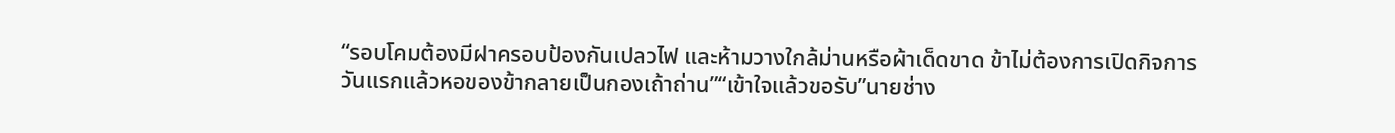“รอบโคมต้องมีฝาครอบป้องกันเปลวไฟ และห้ามวางใกล้ม่านหรือผ้าเด็ดขาด ข้าไม่ต้องการเปิดกิจการวันแรกแล้วหอของข้ากลายเป็นกองเถ้าถ่าน”“เข้าใจแล้วขอรับ”นายช่าง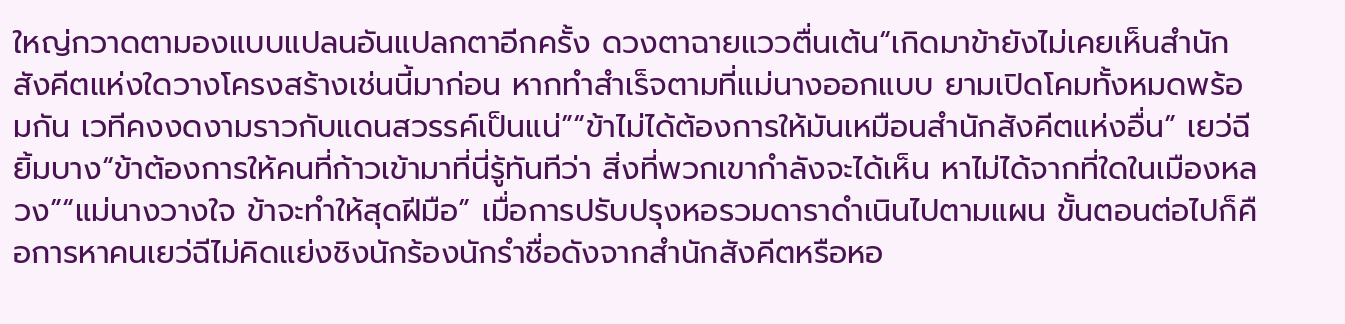ใหญ่กวาดตามองแบบแปลนอันแปลกตาอีกครั้ง ดวงตาฉายแววตื่นเต้น“เกิดมาข้ายังไม่เคยเห็นสำนักสังคีตแห่งใดวางโครงสร้างเช่นนี้มาก่อน หากทำสำเร็จตามที่แม่นางออกแบบ ยามเปิดโคมทั้งหมดพร้อมกัน เวทีคงงดงามราวกับแดนสวรรค์เป็นแน่”“ข้าไม่ได้ต้องการให้มันเหมือนสำนักสังคีตแห่งอื่น” เยว่ฉียิ้มบาง“ข้าต้องการให้คนที่ก้าวเข้ามาที่นี่รู้ทันทีว่า สิ่งที่พวกเขากำลังจะได้เห็น หาไม่ได้จากที่ใดในเมืองหลวง”“แม่นางวางใจ ข้าจะทำให้สุดฝีมือ” เมื่อการปรับปรุงหอรวมดาราดำเนินไปตามแผน ขั้นตอนต่อไปก็คือการหาคนเยว่ฉีไม่คิดแย่งชิงนักร้องนักรำชื่อดังจากสำนักสังคีตหรือหอ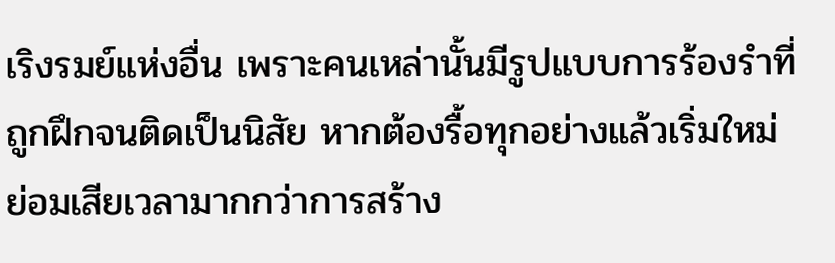เริงรมย์แห่งอื่น เพราะคนเหล่านั้นมีรูปแบบการร้องรำที่ถูกฝึกจนติดเป็นนิสัย หากต้องรื้อทุกอย่างแล้วเริ่มใหม่ ย่อมเสียเวลามากกว่าการสร้าง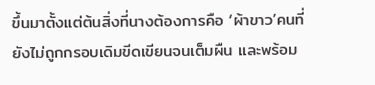ขึ้นมาตั้งแต่ต้นสิ่งที่นางต้องการคือ ‘ผ้าขาว’คนที่ยังไม่ถูกกรอบเดิมขีดเขียนจนเต็มผืน และพร้อม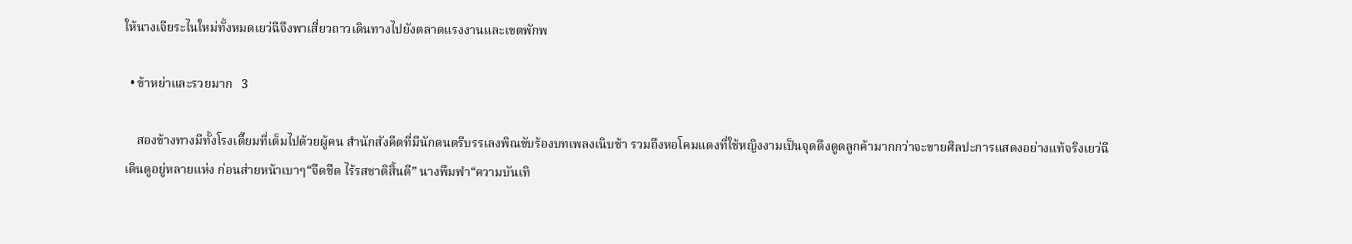ให้นางเจียระไนใหม่ทั้งหมดเยว่ฉีจึงพาเสี่ยวถาวเดินทางไปยังตลาดแรงงานและเขตพักพ

  • ข้าหย่าและรวยมาก   3

    สองข้างทางมีทั้งโรงเตี๊ยมที่เต็มไปด้วยผู้คน สำนักสังคีตที่มีนักดนตรีบรรเลงพิณขับร้องบทเพลงเนิบช้า รวมถึงหอโคมแดงที่ใช้หญิงงามเป็นจุดดึงดูดลูกค้ามากกว่าจะขายศิลปะการแสดงอย่างแท้จริงเยว่ฉีเดินดูอยู่หลายแห่ง ก่อนส่ายหน้าเบาๆ“จืดชืด ไร้รสชาติสิ้นดี” นางพึมพำ“ความบันเทิ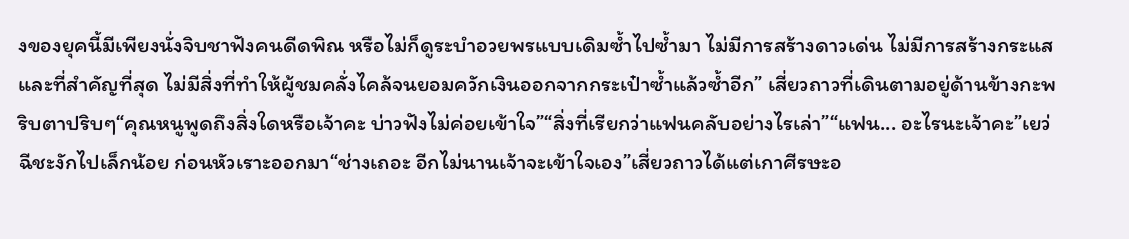งของยุคนี้มีเพียงนั่งจิบชาฟังคนดีดพิณ หรือไม่ก็ดูระบำอวยพรแบบเดิมซ้ำไปซ้ำมา ไม่มีการสร้างดาวเด่น ไม่มีการสร้างกระแส และที่สำคัญที่สุด ไม่มีสิ่งที่ทำให้ผู้ชมคลั่งไคล้จนยอมควักเงินออกจากกระเป๋าซ้ำแล้วซ้ำอีก” เสี่ยวถาวที่เดินตามอยู่ด้านข้างกะพริบตาปริบๆ“คุณหนูพูดถึงสิ่งใดหรือเจ้าคะ บ่าวฟังไม่ค่อยเข้าใจ”“สิ่งที่เรียกว่าแฟนคลับอย่างไรเล่า”“แฟน... อะไรนะเจ้าคะ”เยว่ฉีชะงักไปเล็กน้อย ก่อนหัวเราะออกมา“ช่างเถอะ อีกไม่นานเจ้าจะเข้าใจเอง”เสี่ยวถาวได้แต่เกาศีรษะอ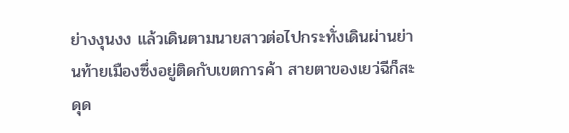ย่างงุนงง แล้วเดินตามนายสาวต่อไปกระทั่งเดินผ่านย่านท้ายเมืองซึ่งอยู่ติดกับเขตการค้า สายตาของเยว่ฉีก็สะดุด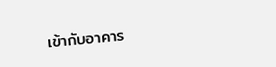เข้ากับอาคาร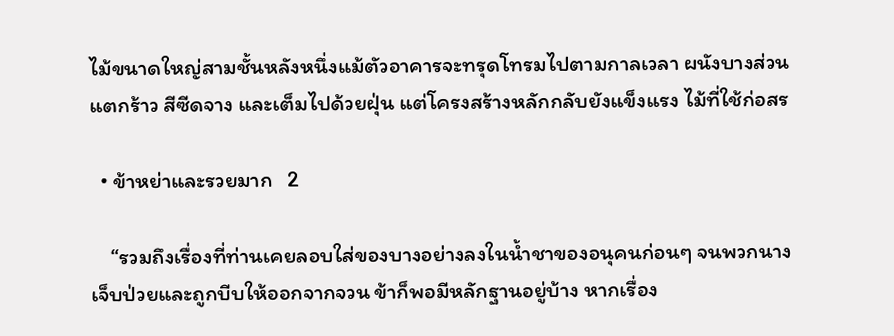ไม้ขนาดใหญ่สามชั้นหลังหนึ่งแม้ตัวอาคารจะทรุดโทรมไปตามกาลเวลา ผนังบางส่วนแตกร้าว สีซีดจาง และเต็มไปด้วยฝุ่น แต่โครงสร้างหลักกลับยังแข็งแรง ไม้ที่ใช้ก่อสร

  • ข้าหย่าและรวยมาก   2

    “รวมถึงเรื่องที่ท่านเคยลอบใส่ของบางอย่างลงในน้ำชาของอนุคนก่อนๆ จนพวกนางเจ็บป่วยและถูกบีบให้ออกจากจวน ข้าก็พอมีหลักฐานอยู่บ้าง หากเรื่อง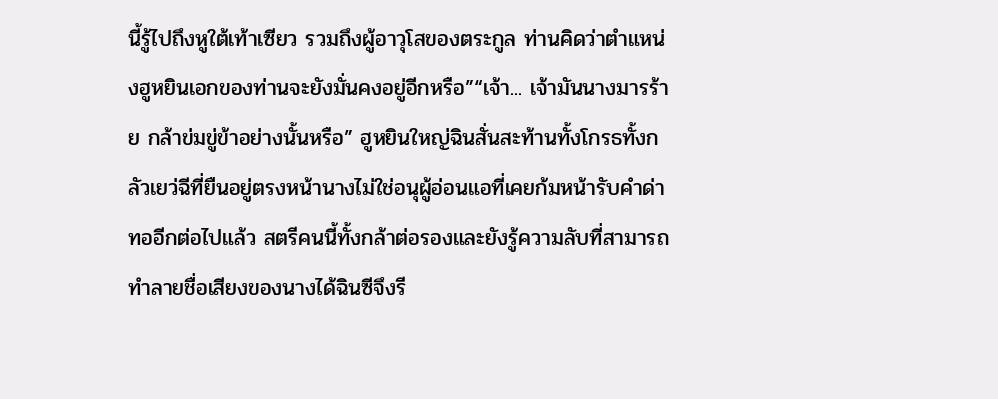นี้รู้ไปถึงหูใต้เท้าเซียว รวมถึงผู้อาวุโสของตระกูล ท่านคิดว่าตำแหน่งฮูหยินเอกของท่านจะยังมั่นคงอยู่อีกหรือ”“เจ้า... เจ้ามันนางมารร้าย กล้าข่มขู่ข้าอย่างนั้นหรือ” ฮูหยินใหญ่ฉินสั่นสะท้านทั้งโกรธทั้งกลัวเยว่ฉีที่ยืนอยู่ตรงหน้านางไม่ใช่อนุผู้อ่อนแอที่เคยก้มหน้ารับคำด่าทออีกต่อไปแล้ว สตรีคนนี้ทั้งกล้าต่อรองและยังรู้ความลับที่สามารถทำลายชื่อเสียงของนางได้ฉินซีจึงรี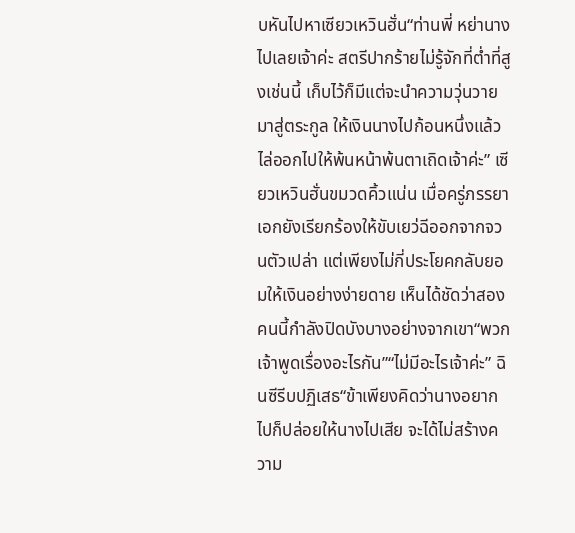บหันไปหาเซียวเหวินฮั่น“ท่านพี่ หย่านางไปเลยเจ้าค่ะ สตรีปากร้ายไม่รู้จักที่ต่ำที่สูงเช่นนี้ เก็บไว้ก็มีแต่จะนำความวุ่นวายมาสู่ตระกูล ให้เงินนางไปก้อนหนึ่งแล้วไล่ออกไปให้พ้นหน้าพ้นตาเถิดเจ้าค่ะ” เซียวเหวินฮั่นขมวดคิ้วแน่น เมื่อครู่ภรรยาเอกยังเรียกร้องให้ขับเยว่ฉีออกจากจวนตัวเปล่า แต่เพียงไม่กี่ประโยคกลับยอมให้เงินอย่างง่ายดาย เห็นได้ชัดว่าสองคนนี้กำลังปิดบังบางอย่างจากเขา“พวกเจ้าพูดเรื่องอะไรกัน”“ไม่มีอะไรเจ้าค่ะ” ฉินซีรีบปฏิเสธ“ข้าเพียงคิดว่านางอยากไปก็ปล่อยให้นางไปเสีย จะได้ไม่สร้างความ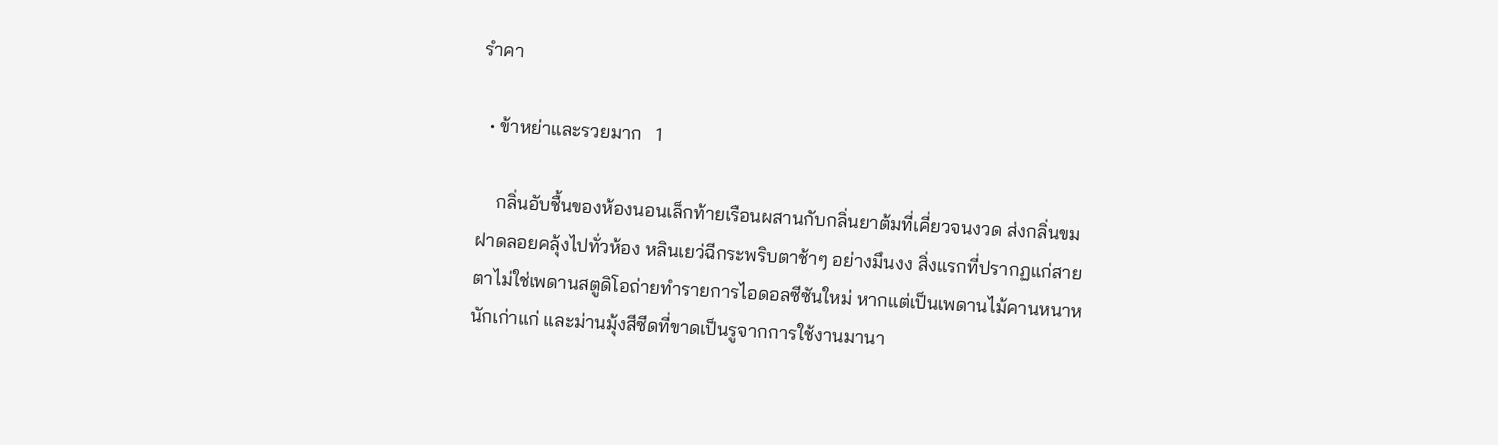รำคา

  • ข้าหย่าและรวยมาก   1

    กลิ่นอับชื้นของห้องนอนเล็กท้ายเรือนผสานกับกลิ่นยาต้มที่เคี่ยวจนงวด ส่งกลิ่นขมฝาดลอยคลุ้งไปทั่วห้อง หลินเยว่ฉีกระพริบตาช้าๆ อย่างมึนงง สิ่งแรกที่ปรากฏแก่สายตาไม่ใช่เพดานสตูดิโอถ่ายทำรายการไอดอลซีซันใหม่ หากแต่เป็นเพดานไม้คานหนาหนักเก่าแก่ และม่านมุ้งสีซีดที่ขาดเป็นรูจากการใช้งานมานา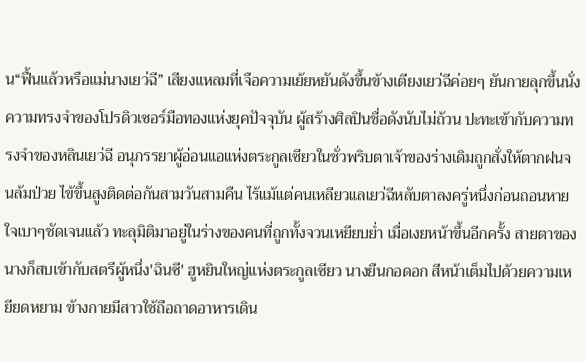น“ฟื้นแล้วหรือแม่นางเยว่ฉี” เสียงแหลมที่เจือความเย้ยหยันดังขึ้นข้างเตียงเยว่ฉีค่อยๆ ยันกายลุกขึ้นนั่ง ความทรงจำของโปรดิวเซอร์มือทองแห่งยุคปัจจุบัน ผู้สร้างศิลปินชื่อดังนับไม่ถ้วน ปะทะเข้ากับความทรงจำของหลินเยว่ฉี อนุภรรยาผู้อ่อนแอแห่งตระกูลเซียวในชั่วพริบตาเจ้าของร่างเดิมถูกสั่งให้ตากฝนจนล้มป่วย ไข้ขึ้นสูงติดต่อกันสามวันสามคืน ไร้แม้แต่คนเหลียวแลเยว่ฉีหลับตาลงครู่หนึ่งก่อนถอนหายใจเบาๆชัดเจนแล้ว ทะลุมิติมาอยู่ในร่างของคนที่ถูกทั้งจวนเหยียบย่ำ เมื่อเงยหน้าขึ้นอีกครั้ง สายตาของนางก็สบเข้ากับสตรีผู้หนึ่ง'ฉินซี' ฮูหยินใหญ่แห่งตระกูลเซียว นางยืนกอดอก สีหน้าเต็มไปด้วยความเหยียดหยาม ข้างกายมีสาวใช้ถือถาดอาหารเดิน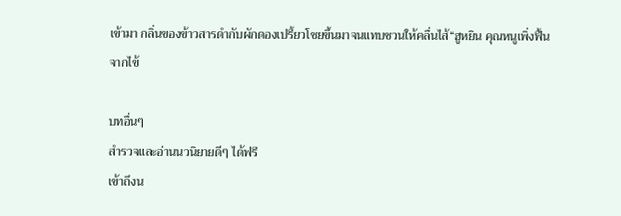เข้ามา กลิ่นของข้าวสารดำกับผักดองเปรี้ยวโชยขึ้นมาจนแทบชวนให้คลื่นไส้“ฮูหยิน คุณหนูเพิ่งฟื้นจากไข้

บทอื่นๆ
สำรวจและอ่านนวนิยายดีๆ ได้ฟรี
เข้าถึงน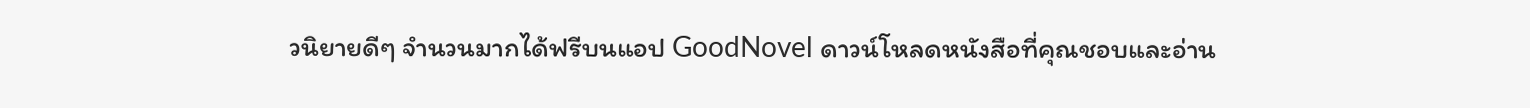วนิยายดีๆ จำนวนมากได้ฟรีบนแอป GoodNovel ดาวน์โหลดหนังสือที่คุณชอบและอ่าน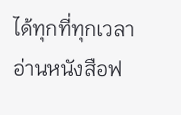ได้ทุกที่ทุกเวลา
อ่านหนังสือฟ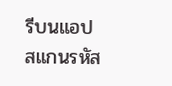รีบนแอป
สแกนรหัส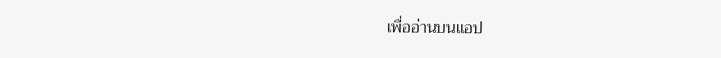เพื่ออ่านบนแอป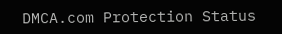DMCA.com Protection Status